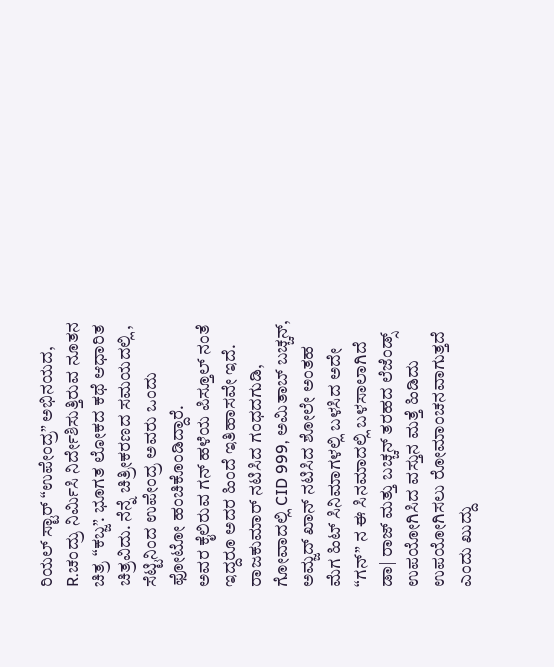ರಿಯಲ್ ಸ್ಟಾರ್ “ಉಪೇಂದ್ರ” ಅಭಿನಯದ, R.ಚಂದ್ರು ನಿರ್ಮಿಸಿ ನಿರ್ದೇಶಿಸುತ್ತಿರುವ ನೂತನ ಚಿತ್ರ “ಕಬ್ಜ”. ಭೂಗತ ಲೋಕದ ಕಥೆ ಆಧಾರಿತ ಚಿತ್ರವಿದು. ನೆನ್ನೆ ಚಿತ್ರೀಕರಣದ ಸಮಯದಲ್ಲಿ , ಸೆಟ್ಟಿನಿಂದ ಉಪೇಂದ್ರ ಅವರು ಒಂದು ಫೋಟೋ ಹಂಚಿಕೊಂಡಿದ್ದಾರೆ.
ಅವರ ಕೈಲಿರುವ ಗನ್ ಹಳೆಯ ಪಿಸ್ತೂಲ್ ನಂತೆ ಇದ್ದರೂ ಅದರ ಹಿಂದೆ ಇತಿಹಾಸವೇ ಇದೆ. ರಾಜಕುಮಾರ್ ನಟಿಸಿದ ಗಂಧದಗುಡಿ, ಗೋವಾದಲ್ಲಿ CID 999, ಅಮಿತಾಬ್ ಬಚ್ಚನ್, ಅಮ್ಜದ್ ಖಾನ್ ನಟಿಸಿದ ಶೋಲೇ ಅಂತಹ ಮೆಗ ಹಿಟ್ ಸಿನಿಮಾಗಳಲ್ಲಿ ಬಳಸಿದ ಅದೇ “ಗನ್” ನ ಈ ಸಿನಮಾದಲ್ಲಿ ಬಳಸಾಲಾಗಿದೆ
ಡಾ| ರಾಜ್ ಮತ್ತು ಬಚ್ಚನ್ ತರಹದ ಲೆಜೆಂಡ್ಸ್ ಉಪಯೋಗಿಸಿದ ವಸ್ತುನ ಮತ್ತೆ ಹಿಡಿದು ಉಪಯೋಗಿಸಲು ರೋಮಾಂಚನವಾಗುತ್ತದೆ ಎಂದು ಖುದ್ದು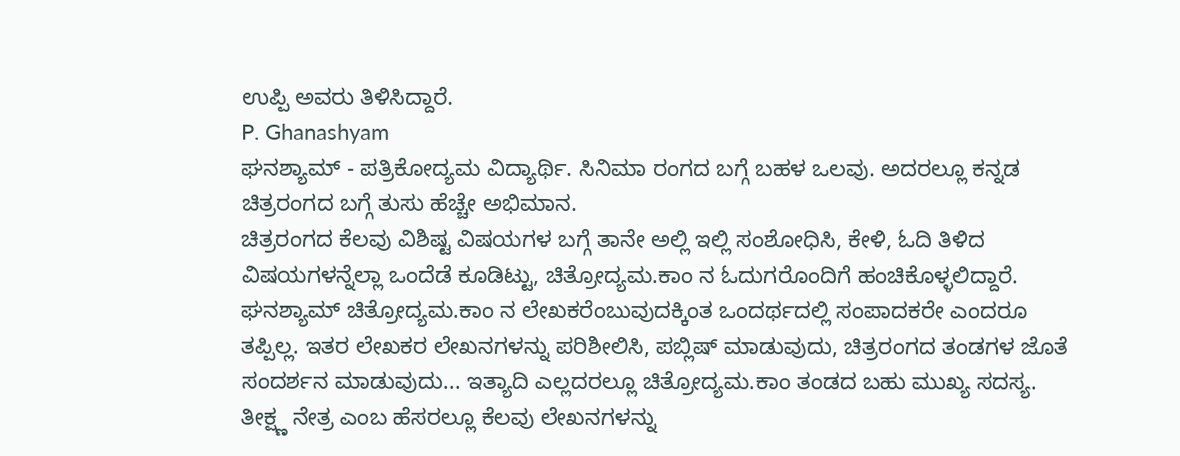ಉಪ್ಪಿ ಅವರು ತಿಳಿಸಿದ್ದಾರೆ.
P. Ghanashyam
ಘನಶ್ಯಾಮ್ - ಪತ್ರಿಕೋದ್ಯಮ ವಿದ್ಯಾರ್ಥಿ. ಸಿನಿಮಾ ರಂಗದ ಬಗ್ಗೆ ಬಹಳ ಒಲವು. ಅದರಲ್ಲೂ ಕನ್ನಡ ಚಿತ್ರರಂಗದ ಬಗ್ಗೆ ತುಸು ಹೆಚ್ಚೇ ಅಭಿಮಾನ.
ಚಿತ್ರರಂಗದ ಕೆಲವು ವಿಶಿಷ್ಟ ವಿಷಯಗಳ ಬಗ್ಗೆ ತಾನೇ ಅಲ್ಲಿ ಇಲ್ಲಿ ಸಂಶೋಧಿಸಿ, ಕೇಳಿ, ಓದಿ ತಿಳಿದ ವಿಷಯಗಳನ್ನೆಲ್ಲಾ ಒಂದೆಡೆ ಕೂಡಿಟ್ಟು, ಚಿತ್ರೋದ್ಯಮ.ಕಾಂ ನ ಓದುಗರೊಂದಿಗೆ ಹಂಚಿಕೊಳ್ಳಲಿದ್ದಾರೆ.
ಘನಶ್ಯಾಮ್ ಚಿತ್ರೋದ್ಯಮ.ಕಾಂ ನ ಲೇಖಕರೆಂಬುವುದಕ್ಕಿಂತ ಒಂದರ್ಥದಲ್ಲಿ ಸಂಪಾದಕರೇ ಎಂದರೂ ತಪ್ಪಿಲ್ಲ. ಇತರ ಲೇಖಕರ ಲೇಖನಗಳನ್ನು ಪರಿಶೀಲಿಸಿ, ಪಬ್ಲಿಷ್ ಮಾಡುವುದು, ಚಿತ್ರರಂಗದ ತಂಡಗಳ ಜೊತೆ ಸಂದರ್ಶನ ಮಾಡುವುದು... ಇತ್ಯಾದಿ ಎಲ್ಲದರಲ್ಲೂ ಚಿತ್ರೋದ್ಯಮ.ಕಾಂ ತಂಡದ ಬಹು ಮುಖ್ಯ ಸದಸ್ಯ.
ತೀಕ್ಷ್ಣ ನೇತ್ರ ಎಂಬ ಹೆಸರಲ್ಲೂ ಕೆಲವು ಲೇಖನಗಳನ್ನು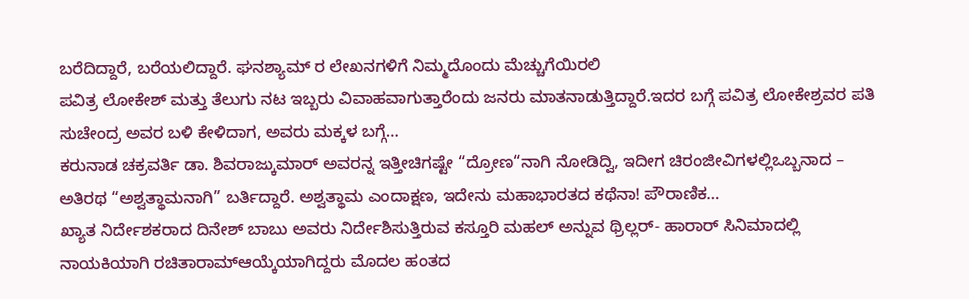ಬರೆದಿದ್ದಾರೆ, ಬರೆಯಲಿದ್ದಾರೆ. ಘನಶ್ಯಾಮ್ ರ ಲೇಖನಗಳಿಗೆ ನಿಮ್ಮದೊಂದು ಮೆಚ್ಚುಗೆಯಿರಲಿ
ಪವಿತ್ರ ಲೋಕೇಶ್ ಮತ್ತು ತೆಲುಗು ನಟ ಇಬ್ಬರು ವಿವಾಹವಾಗುತ್ತಾರೆಂದು ಜನರು ಮಾತನಾಡುತ್ತಿದ್ದಾರೆ.ಇದರ ಬಗ್ಗೆ ಪವಿತ್ರ ಲೋಕೇಶ್ರವರ ಪತಿ ಸುಚೇಂದ್ರ ಅವರ ಬಳಿ ಕೇಳಿದಾಗ, ಅವರು ಮಕ್ಕಳ ಬಗ್ಗೆ…
ಕರುನಾಡ ಚಕ್ರವರ್ತಿ ಡಾ. ಶಿವರಾಜ್ಕುಮಾರ್ ಅವರನ್ನ ಇತ್ತೀಚಿಗಷ್ಟೇ “ದ್ರೋಣ“ನಾಗಿ ನೋಡಿದ್ವಿ, ಇದೀಗ ಚಿರಂಜೀವಿಗಳಲ್ಲಿಒಬ್ಬನಾದ – ಅತಿರಥ “ಅಶ್ವತ್ಥಾಮನಾಗಿ” ಬರ್ತಿದ್ದಾರೆ. ಅಶ್ವತ್ಥಾಮ ಎಂದಾಕ್ಷಣ, ಇದೇನು ಮಹಾಭಾರತದ ಕಥೆನಾ! ಪೌರಾಣಿಕ…
ಖ್ಯಾತ ನಿರ್ದೇಶಕರಾದ ದಿನೇಶ್ ಬಾಬು ಅವರು ನಿರ್ದೇಶಿಸುತ್ತಿರುವ ಕಸ್ತೂರಿ ಮಹಲ್ ಅನ್ನುವ ಥ್ರಿಲ್ಲರ್- ಹಾರಾರ್ ಸಿನಿಮಾದಲ್ಲಿ ನಾಯಕಿಯಾಗಿ ರಚಿತಾರಾಮ್ಆಯ್ಕೆಯಾಗಿದ್ದರು ಮೊದಲ ಹಂತದ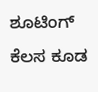ಶೂಟಿಂಗ್ ಕೆಲಸ ಕೂಡ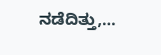ನಡೆದಿತ್ತು,…